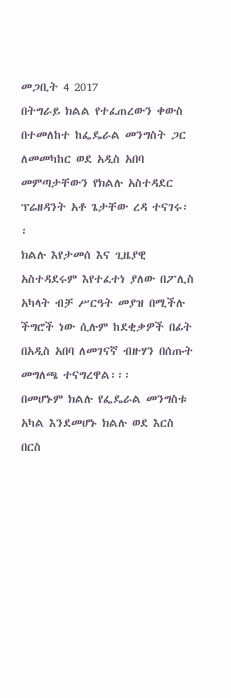መጋቢት 4 2017
በትግራይ ክልል የተፈጠረውን ቀውስ በተመለከተ ከፌዴራል መንግስት ጋር ለመመካከር ወደ አዲስ አበባ መምጣታቸውን የክልሉ አስተዳደር ፕሬዘዳንት አቶ ጌታቸው ረዳ ተናገሩ፡፡
ክልሉ እየታመሰ እና ጊዜያዊ አስተዳደሩም እየተፈተነ ያለው በፖሊስ አካላት ብቻ ሥርዓት መያዝ በሚችሉ ችግሮች ነው ሲሉም ከደቂቃዎች በፊት በአዲስ አበባ ለመገናኛ ብዙሃን በሰጡት መግለጫ ተናግረዋል፡፡፡
በመሆኑም ክልሉ የፌዴራል መንግስቱ አካል እንደመሆኑ ክልሉ ወደ እርስ በርስ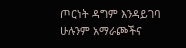ጦርነት ዳግም እንዳይገባ ሁሉንም አማራጮችና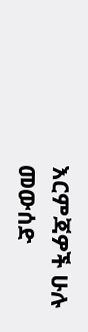እርምጃዎች ሁሉ መውሰድ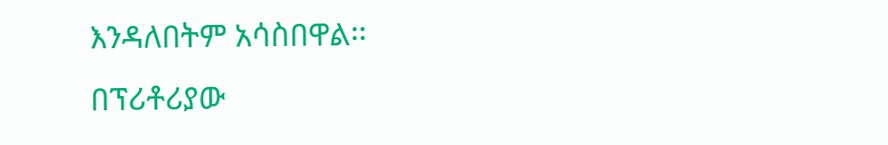እንዳለበትም አሳስበዋል፡፡
በፕሪቶሪያው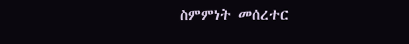ስምምነት መሰረተር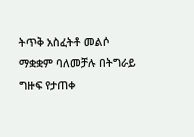ትጥቅ አስፈትቶ መልሶ ማቋቋም ባለመቻሉ በትግራይ ግዙፍ የታጠቀ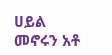ሀይል መኖሩን አቶ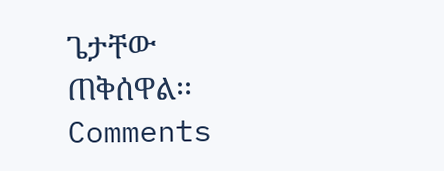ጌታቸው ጠቅሰዋል፡፡
Comments